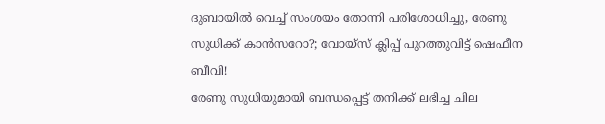ദുബായിൽ വെച്ച് സംശയം തോന്നി പരിശോധിച്ചു, രേണു സുധിക്ക് കാൻസറോ?; വോയ്സ് ക്ലിപ്പ് പുറത്തുവിട്ട് ഷെഫീന ബീവി!
രേണു സുധിയുമായി ബന്ധപ്പെട്ട് തനിക്ക് ലഭിച്ച ചില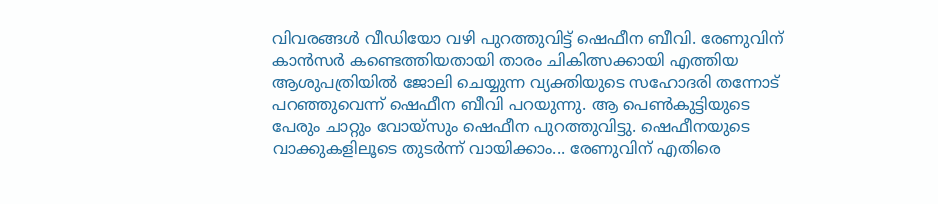വിവരങ്ങൾ വീഡിയോ വഴി പുറത്തുവിട്ട് ഷെഫീന ബീവി. രേണുവിന് കാൻസർ കണ്ടെത്തിയതായി താരം ചികിത്സക്കായി എത്തിയ ആശുപത്രിയിൽ ജോലി ചെയ്യുന്ന വ്യക്തിയുടെ സഹോദരി തന്നോട് പറഞ്ഞുവെന്ന് ഷെഫീന ബീവി പറയുന്നു. ആ പെൺകുട്ടിയുടെ പേരും ചാറ്റും വോയ്സും ഷെഫീന പുറത്തുവിട്ടു. ഷെഫീനയുടെ വാക്കുകളിലൂടെ തുടർന്ന് വായിക്കാം... രേണുവിന് എതിരെ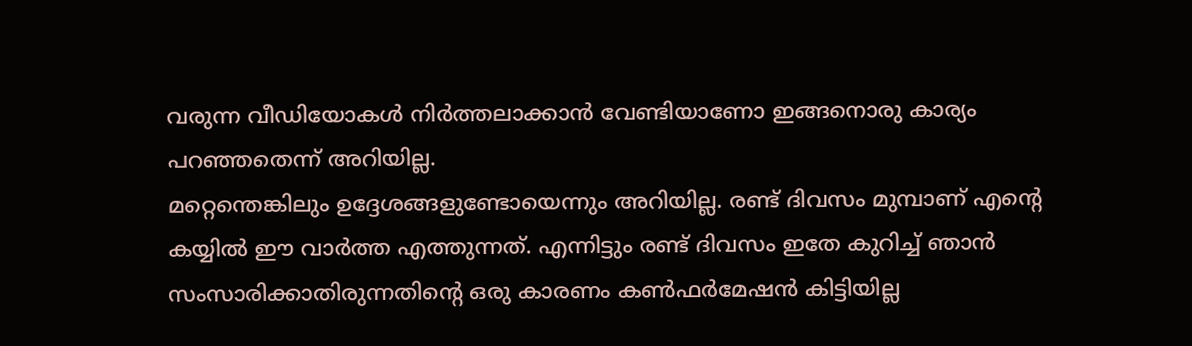വരുന്ന വീഡിയോകൾ നിർത്തലാക്കാൻ വേണ്ടിയാണോ ഇങ്ങനൊരു കാര്യം പറഞ്ഞതെന്ന് അറിയില്ല.
മറ്റെന്തെങ്കിലും ഉദ്ദേശങ്ങളുണ്ടോയെന്നും അറിയില്ല. രണ്ട് ദിവസം മുമ്പാണ് എന്റെ കയ്യിൽ ഈ വാർത്ത എത്തുന്നത്. എന്നിട്ടും രണ്ട് ദിവസം ഇതേ കുറിച്ച് ഞാൻ സംസാരിക്കാതിരുന്നതിന്റെ ഒരു കാരണം കൺഫർമേഷൻ കിട്ടിയില്ല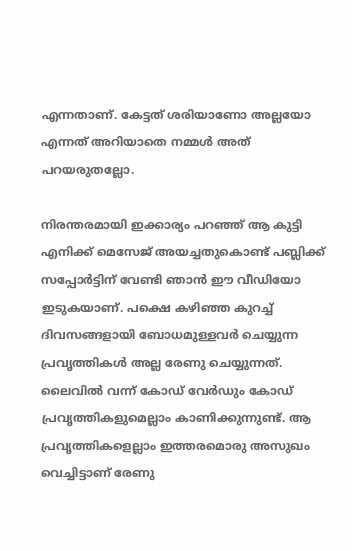എന്നതാണ്. കേട്ടത് ശരിയാണോ അല്ലയോ എന്നത് അറിയാതെ നമ്മൾ അത് പറയരുതല്ലോ.

നിരന്തരമായി ഇക്കാര്യം പറഞ്ഞ് ആ കുട്ടി എനിക്ക് മെസേജ് അയച്ചതുകൊണ്ട് പബ്ലിക്ക് സപ്പോർട്ടിന് വേണ്ടി ഞാൻ ഈ വീഡിയോ ഇടുകയാണ്. പക്ഷെ കഴിഞ്ഞ കുറച്ച് ദിവസങ്ങളായി ബോധമുള്ളവർ ചെയ്യുന്ന പ്രവൃത്തികൾ അല്ല രേണു ചെയ്യുന്നത്. ലൈവിൽ വന്ന് കോഡ് വേർഡും കോഡ് പ്രവൃത്തികളുമെല്ലാം കാണിക്കുന്നുണ്ട്. ആ പ്രവൃത്തികളെല്ലാം ഇത്തരമൊരു അസുഖം വെച്ചിട്ടാണ് രേണു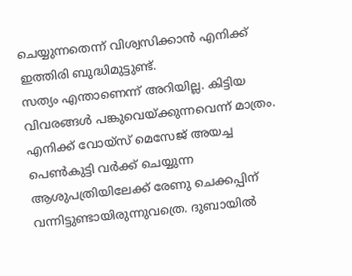ചെയ്യുന്നതെന്ന് വിശ്വസിക്കാൻ എനിക്ക് ഇത്തിരി ബുദ്ധിമുട്ടുണ്ട്.
സത്യം എന്താണെന്ന് അറിയില്ല. കിട്ടിയ വിവരങ്ങൾ പങ്കുവെയ്ക്കുന്നവെന്ന് മാത്രം. എനിക്ക് വോയ്സ് മെസേജ് അയച്ച പെൺകുട്ടി വർക്ക് ചെയ്യുന്ന ആശുപത്രിയിലേക്ക് രേണു ചെക്കപ്പിന് വന്നിട്ടുണ്ടായിരുന്നുവത്രെ. ദുബായിൽ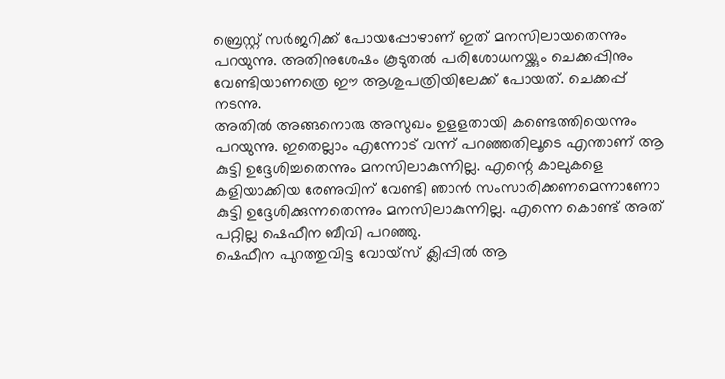ബ്രെസ്റ്റ് സർജറിക്ക് പോയപ്പോഴാണ് ഇത് മനസിലായതെന്നും പറയുന്നു. അതിനുശേഷം കൂടുതൽ പരിശോധനയ്ക്കും ചെക്കപ്പിനും വേണ്ടിയാണത്രെ ഈ ആശുപത്രിയിലേക്ക് പോയത്. ചെക്കപ്പ് നടന്നു.
അതിൽ അങ്ങനൊരു അസുഖം ഉളളതായി കണ്ടെത്തിയെന്നും പറയുന്നു. ഇതെല്ലാം എന്നോട് വന്ന് പറഞ്ഞതിലൂടെ എന്താണ് ആ കുട്ടി ഉദ്ദേശിച്ചതെന്നും മനസിലാകുന്നില്ല. എന്റെ കാലുകളെ കളിയാക്കിയ രേണുവിന് വേണ്ടി ഞാൻ സംസാരിക്കണമെന്നാണോ കുട്ടി ഉദ്ദേശിക്കുന്നതെന്നും മനസിലാകുന്നില്ല. എന്നെ കൊണ്ട് അത് പറ്റില്ല ഷെഫീന ബീവി പറഞ്ഞു.
ഷെഫീന പുറത്തുവിട്ട വോയ്സ് ക്ലിപ്പിൽ ആ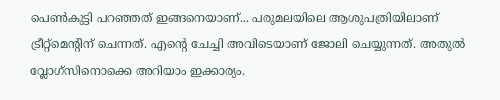പെൺകുട്ടി പറഞ്ഞത് ഇങ്ങനെയാണ്... പരുമലയിലെ ആശുപത്രിയിലാണ് ട്രീറ്റ്മെന്റിന് ചെന്നത്. എന്റെ ചേച്ചി അവിടെയാണ് ജോലി ചെയ്യുന്നത്. അതുൽ വ്ലോഗ്സിനൊക്കെ അറിയാം ഇക്കാര്യം.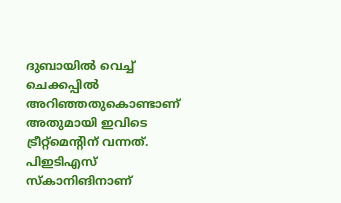ദുബായിൽ വെച്ച് ചെക്കപ്പിൽ അറിഞ്ഞതുകൊണ്ടാണ് അതുമായി ഇവിടെ ട്രീറ്റ്മെന്റിന് വന്നത്. പിഇടിഎസ് സ്കാനിങിനാണ്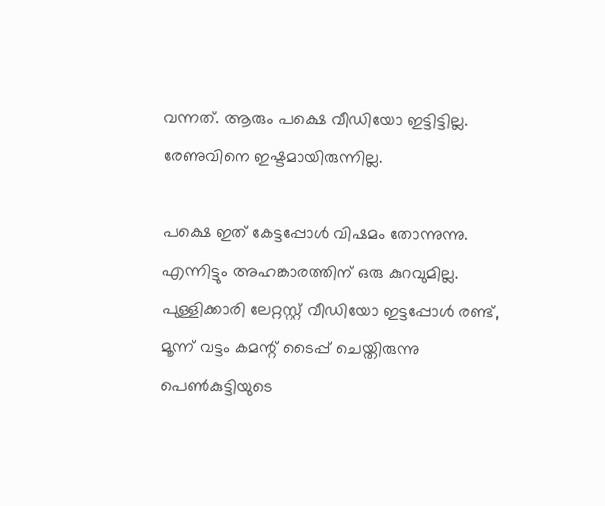വന്നത്. ആരും പക്ഷെ വീഡിയോ ഇട്ടിട്ടില്ല. രേണുവിനെ ഇഷ്ടമായിരുന്നില്ല.

പക്ഷെ ഇത് കേട്ടപ്പോൾ വിഷമം തോന്നുന്നു. എന്നിട്ടും അഹങ്കാരത്തിന് ഒരു കുറവുമില്ല. പുള്ളിക്കാരി ലേറ്റസ്റ്റ് വീഡിയോ ഇട്ടപ്പോൾ രണ്ട്, മൂന്ന് വട്ടം കമന്റ് ടൈപ്പ് ചെയ്തിരുന്നു പെൺകുട്ടിയുടെ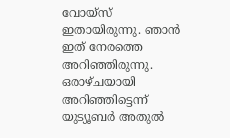വോയ്സ് ഇതായിരുന്നു. ഞാൻ ഇത് നേരത്തെ അറിഞ്ഞിരുന്നു. ഒരാഴ്ചയായി അറിഞ്ഞിട്ടെന്ന് യുട്യൂബർ അതുൽ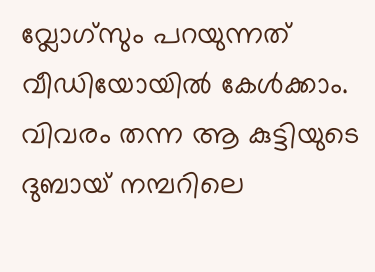വ്ലോഗ്സും പറയുന്നത് വീഡിയോയിൽ കേൾക്കാം. വിവരം തന്ന ആ കുട്ടിയുടെ ദുബായ് നമ്പറിലെ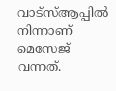വാട്സ്ആപ്പിൽ നിന്നാണ് മെസേജ് വന്നത്.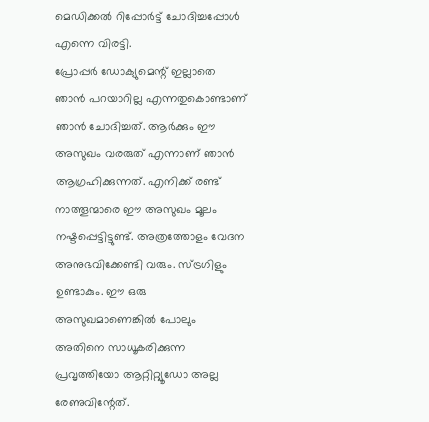മെഡിക്കൽ റിപ്പോർട്ട് ചോദിച്ചപ്പോൾ എന്നെ വിരട്ടി.
പ്രോപ്പർ ഡോക്യുമെന്റ് ഇല്ലാതെ ഞാൻ പറയാറില്ല എന്നതുകൊണ്ടാണ് ഞാൻ ചോദിച്ചത്. ആർക്കും ഈ അസുഖം വരരുത് എന്നാണ് ഞാൻ ആഗ്രഹിക്കുന്നത്. എനിക്ക് രണ്ട് നാത്തൂന്മാരെ ഈ അസുഖം മൂലം നഷ്ടപ്പെട്ടിട്ടുണ്ട്. അത്രത്തോളം വേദന അനുഭവിക്കേണ്ടി വരും. സ്ട്രഗിളും ഉണ്ടാകും. ഈ ഒരു അസുഖമാണെങ്കിൽ പോലും അതിനെ സാധൂകരിക്കുന്ന പ്രവൃത്തിയോ ആറ്റിറ്റ്യൂഡോ അല്ല രേണുവിന്റേത്.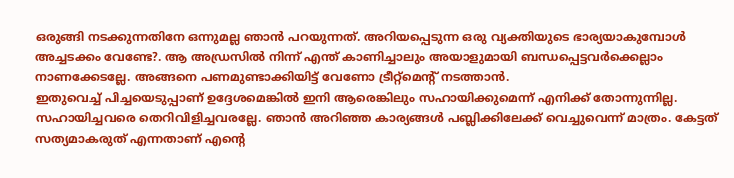ഒരുങ്ങി നടക്കുന്നതിനേ ഒന്നുമല്ല ഞാൻ പറയുന്നത്. അറിയപ്പെടുന്ന ഒരു വ്യക്തിയുടെ ഭാര്യയാകുമ്പോൾ അച്ചടക്കം വേണ്ടേ?. ആ അഡ്രസിൽ നിന്ന് എന്ത് കാണിച്ചാലും അയാളുമായി ബന്ധപ്പെട്ടവർക്കെല്ലാം നാണക്കേടല്ലേ. അങ്ങനെ പണമുണ്ടാക്കിയിട്ട് വേണോ ട്രീറ്റ്മെന്റ് നടത്താൻ.
ഇതുവെച്ച് പിച്ചയെടുപ്പാണ് ഉദ്ദേശമെങ്കിൽ ഇനി ആരെങ്കിലും സഹായിക്കുമെന്ന് എനിക്ക് തോന്നുന്നില്ല. സഹായിച്ചവരെ തെറിവിളിച്ചവരല്ലേ. ഞാൻ അറിഞ്ഞ കാര്യങ്ങൾ പബ്ലിക്കിലേക്ക് വെച്ചുവെന്ന് മാത്രം. കേട്ടത് സത്യമാകരുത് എന്നതാണ് എന്റെ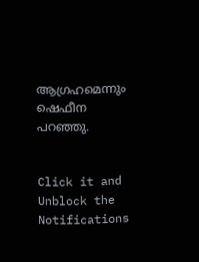ആഗ്രഹമെന്നും ഷെഫീന പറഞ്ഞു.


Click it and Unblock the Notifications